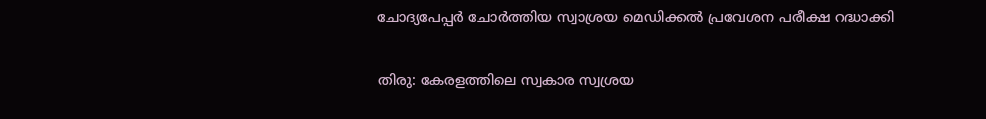ചോദ്യപേപ്പര്‍ ചോര്‍ത്തിയ സ്വാശ്രയ മെഡിക്കല്‍ പ്രവേശന പരീക്ഷ റദ്ധാക്കി

തിരു: കേരളത്തിലെ സ്വകാര സ്വശ്രയ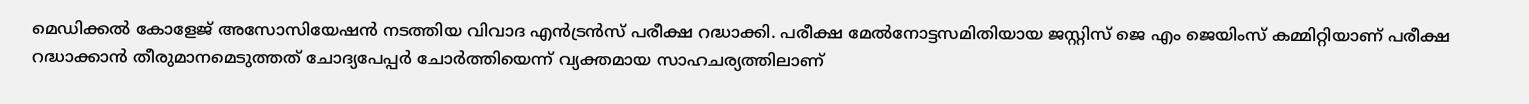മെഡിക്കല്‍ കോളേജ് അസോസിയേഷന്‍ നടത്തിയ വിവാദ എന്‍ട്രന്‍സ് പരീക്ഷ റദ്ധാക്കി. പരീക്ഷ മേല്‍നോട്ടസമിതിയായ ജസ്റ്റിസ് ജെ എം ജെയിംസ് കമ്മിറ്റിയാണ് പരീക്ഷ റദ്ധാക്കാന്‍ തീരുമാനമെടുത്തത് ചോദ്യപേപ്പര്‍ ചോര്‍ത്തിയെന്ന് വ്യക്തമായ സാഹചര്യത്തിലാണ്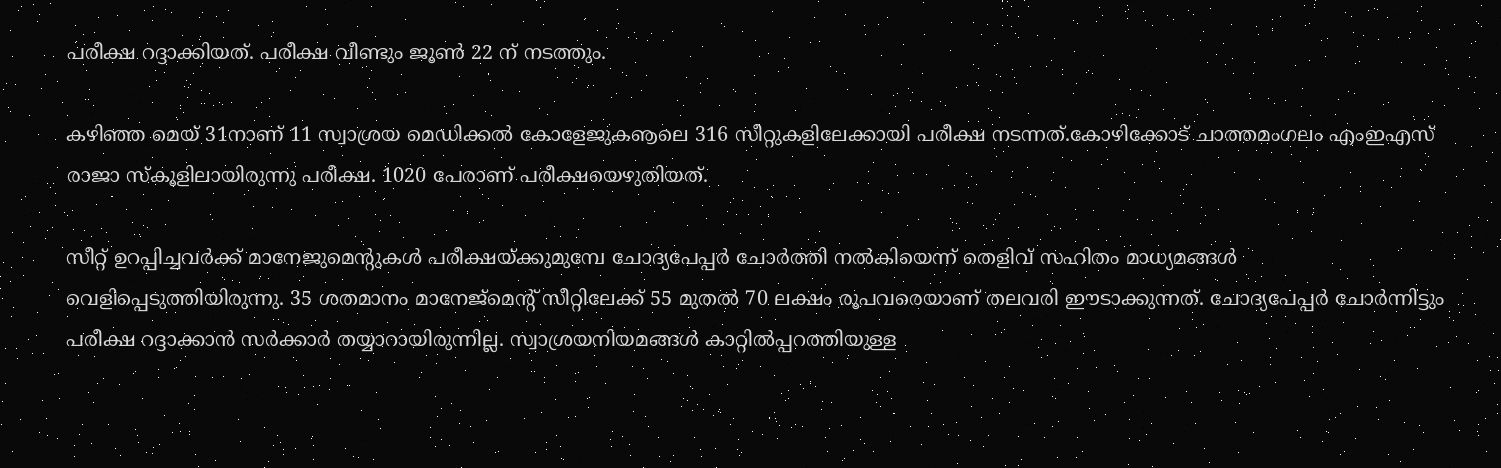പരീക്ഷ റദ്ദാക്കിയത്. പരീക്ഷ വീണ്ടും ജൂണ്‍ 22 ന് നടത്തും.

കഴിഞ്ഞ മെയ് 31നാണ് 11 സ്വാശ്രയ മെഡിക്കല്‍ കോളേജുകൡലെ 316 സീറ്റുകളിലേക്കായി പരീക്ഷ നടന്നത്.കോഴിക്കോട് ചാത്തമംഗലം എംഇഎസ് രാജാ സ്‌കൂളിലായിരുന്നു പരീക്ഷ. 1020 പേരാണ് പരീക്ഷയെഴുതിയത്.

സീറ്റ് ഉറപ്പിച്ചവര്‍ക്ക് മാനേജുമെന്റുകള്‍ പരീക്ഷയ്ക്കുമുമ്പേ ചോദ്യപേപ്പര്‍ ചോര്‍ത്തി നല്‍കിയെന്ന് തെളിവ് സഹിതം മാധ്യമങ്ങള്‍ വെളിപ്പെടുത്തിയിരുന്നു. 35 ശതമാനം മാനേജ്മെന്റ് സീറ്റിലേക്ക് 55 മുതല്‍ 70 ലക്ഷം രൂപവരെയാണ് തലവരി ഈടാക്കുന്നത്. ചോദ്യപേപ്പര്‍ ചോര്‍ന്നിട്ടും പരീക്ഷ റദ്ദാക്കാന്‍ സര്‍ക്കാര്‍ തയ്യാറായിരുന്നില്ല. സ്വാശ്രയനിയമങ്ങള്‍ കാറ്റില്‍പ്പറത്തിയുള്ള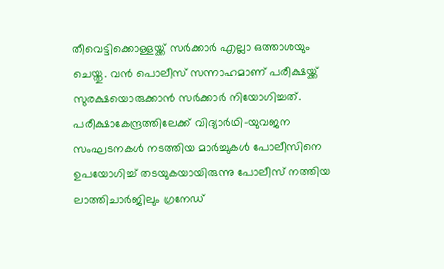തീവെട്ടിക്കൊള്ളയ്ക്ക് സര്‍ക്കാര്‍ എല്ലാ ഒത്താശയും ചെയ്തു. വന്‍ പൊലീസ് സന്നാഹമാണ് പരീക്ഷയ്ക്ക് സുരക്ഷയൊരുക്കാന്‍ സര്‍ക്കാര്‍ നിയോഗിച്ചത്. പരീക്ഷാകേന്ദ്രത്തിലേക്ക് വിദ്യാര്‍ഥി-യുവജന സംഘടനകള്‍ നടത്തിയ മാര്‍ച്ചുകള്‍ പോലീസിനെ ഉപയോഗിച്ച് തടയുകയായിരുന്നു പോലീസ് നത്തിയ ലാത്തിചാര്‍ജിലും ഗ്രനേഡ്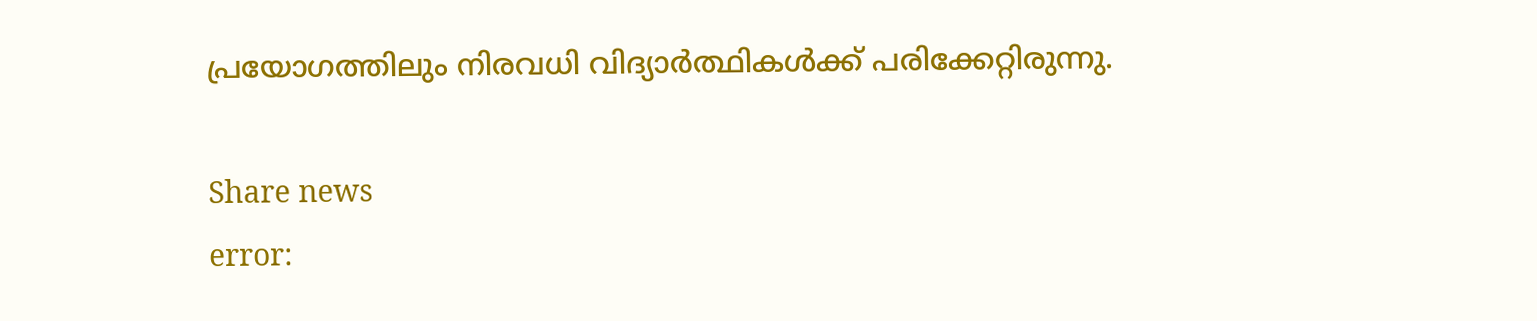പ്രയോഗത്തിലും നിരവധി വിദ്യാര്‍ത്ഥികള്‍ക്ക് പരിക്കേറ്റിരുന്നു.

Share news
error: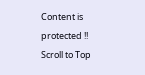Content is protected !!
Scroll to Top